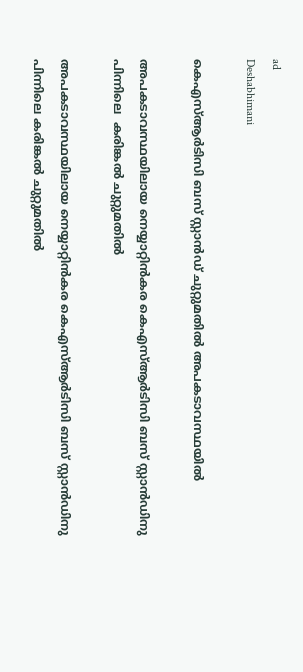ad
Deshabhimani

കെഎസ്ആർടിസി ബസ് സ്റ്റാൻഡ് ചുറ്റുമതിൽ അപകടാവസ്ഥയിൽ

അപകടാവസ്ഥയിലായ നെയ്യാറ്റിൻകര കെഎസ്ആർടിസി ബസ് സ്റ്റാൻഡിനു
പിന്നിലെ  കരിങ്കൽ ചുറ്റുമതിൽ

അപകടാവസ്ഥയിലായ നെയ്യാറ്റിൻകര കെഎസ്ആർടിസി ബസ് സ്റ്റാൻഡിനു
പിന്നിലെ കരിങ്കൽ ചുറ്റുമതിൽ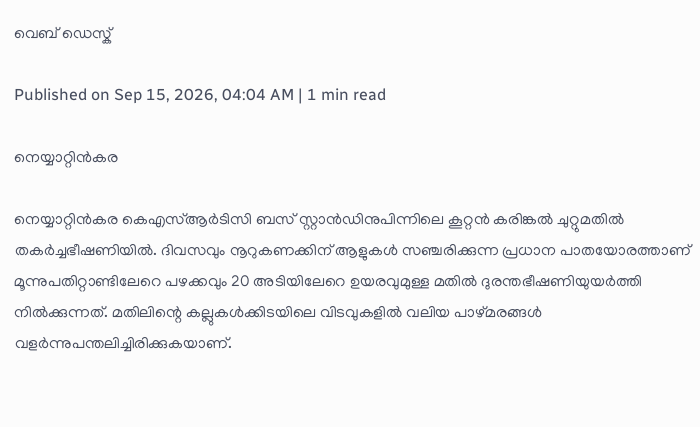വെബ് ഡെസ്ക്

Published on Sep 15, 2026, 04:04 AM | 1 min read

നെയ്യാറ്റിൻകര

നെയ്യാറ്റിൻകര കെഎസ്ആർടിസി ബസ് സ്റ്റാൻഡിനുപിന്നിലെ കൂറ്റൻ കരിങ്കൽ ചുറ്റുമതിൽ തകർച്ചഭീഷണിയിൽ. ദിവസവും നൂറുകണക്കിന് ആളുകൾ സഞ്ചരിക്കുന്ന പ്രധാന പാതയോരത്താണ് മൂന്നുപതിറ്റാണ്ടിലേറെ പഴക്കവും 20 അടിയിലേറെ ഉയരവുമുള്ള മതിൽ ദുരന്തഭീഷണിയുയർത്തി നിൽക്കുന്നത്‌. മതിലിന്റെ കല്ലുകൾക്കിടയിലെ വിടവുകളിൽ വലിയ പാഴ്മരങ്ങൾ വളർന്നുപന്തലിച്ചിരിക്കുകയാണ്.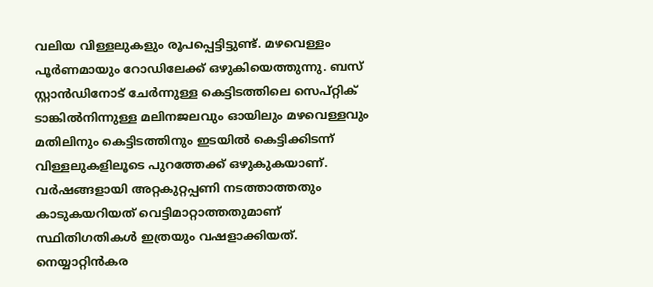വലിയ വിള്ളലുകളും രൂപപ്പെട്ടിട്ടുണ്ട്. മഴവെള്ളം പൂർണമായും റോഡിലേക്ക് ഒഴുകിയെത്തുന്നു. ബസ് സ്റ്റാൻഡിനോട് ചേർന്നുള്ള കെട്ടിടത്തിലെ സെപ്റ്റിക് ടാങ്കിൽനിന്നുള്ള മലിനജലവും ഓയിലും മഴവെള്ളവും മതിലിനും കെട്ടിടത്തിനും ഇടയിൽ കെട്ടിക്കിടന്ന് വിള്ളലുകളിലൂടെ പുറത്തേക്ക് ഒഴുകുകയാണ്. വർഷങ്ങളായി അറ്റകുറ്റപ്പണി നടത്താത്തതും കാടുകയറിയത് വെട്ടിമാറ്റാത്തതുമാണ് സ്ഥിതിഗതികൾ ഇത്രയും വഷളാക്കിയത്. നെയ്യാറ്റിൻകര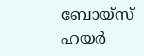ബോയ്സ് ഹയർ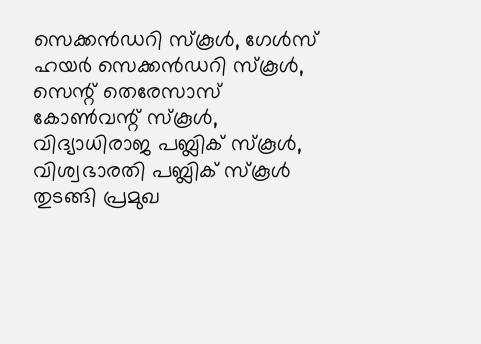സെക്കൻഡറി സ്കൂൾ, ഗേൾസ് ഹയർ സെക്കൻഡറി സ്കൂൾ, സെന്റ് തെരേസാസ് കോൺവന്റ് സ്കൂൾ, വിദ്യാധിരാജ പബ്ലിക് സ്കൂൾ, വിശ്വഭാരതി പബ്ലിക് സ്കൂൾ തുടങ്ങി പ്രമുഖ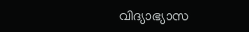വിദ്യാഭ്യാസ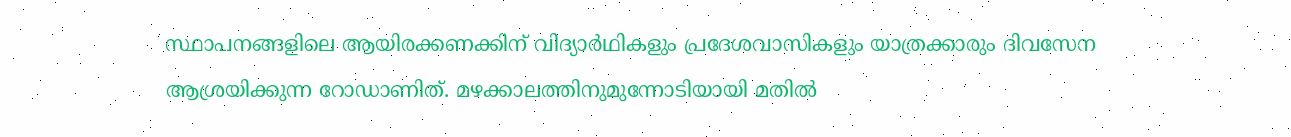സ്ഥാപനങ്ങളിലെ ആയിരക്കണക്കിന് വിദ്യാർഥികളും പ്രദേശവാസികളും യാത്രക്കാരും ദിവസേന ആശ്രയിക്കുന്ന റോഡാണിത്. മഴക്കാലത്തിനുമുന്നോടിയായി മതിൽ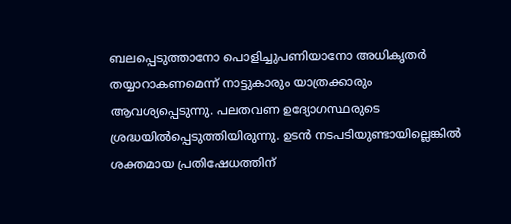ബലപ്പെടുത്താനോ പൊളിച്ചുപണിയാനോ അധികൃതർ തയ്യാറാകണമെന്ന് നാട്ടുകാരും യാത്രക്കാരും ആവശ്യപ്പെടുന്നു. പലതവണ ഉദ്യോഗസ്ഥരുടെ ശ്രദ്ധയിൽപ്പെടുത്തിയിരുന്നു. ഉടൻ നടപടിയുണ്ടായില്ലെങ്കിൽ ശക്തമായ പ്രതിഷേധത്തിന്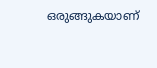ഒരുങ്ങുകയാണ്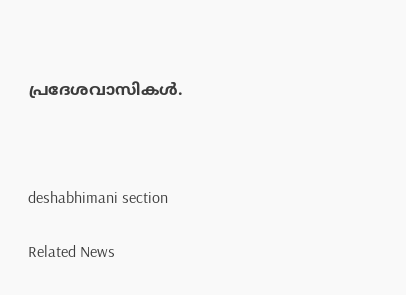പ്രദേശവാസികൾ.



deshabhimani section

Related News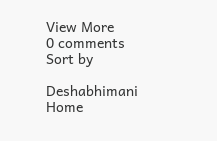View More
0 comments
Sort by

Deshabhimani
Home